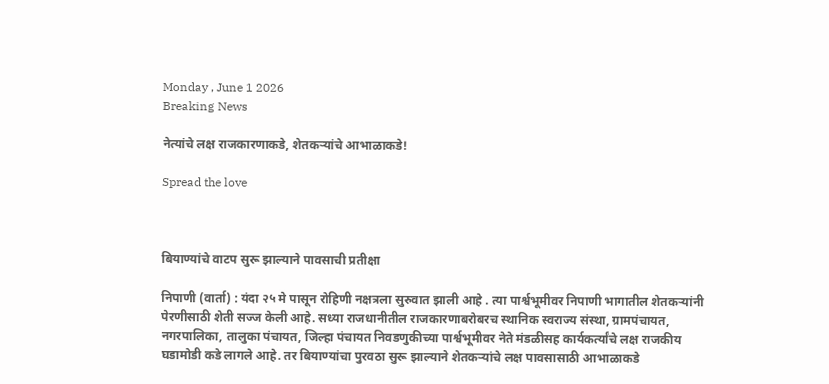Monday , June 1 2026
Breaking News

नेत्यांचे लक्ष राजकारणाकडे, शेतकऱ्यांचे आभाळाकडे!

Spread the love



बियाण्यांचे वाटप सुरू झाल्याने पावसाची प्रतीक्षा

निपाणी (वार्ता) : यंदा २५ मे पासून रोहिणी नक्षत्रला सुरुवात झाली आहे . त्या पार्श्वभूमीवर निपाणी भागातील शेतकऱ्यांनी पेरणीसाठी शेती सज्ज केली आहे. सध्या राजधानीतील राजकारणाबरोबरच स्थानिक स्वराज्य संस्था, ग्रामपंचायत, नगरपालिका, तालुका पंचायत, जिल्हा पंचायत निवडणुकीच्या पार्श्वभूमीवर नेते मंडळीसह कार्यकर्त्यांचे लक्ष राजकीय घडामोडी कडे लागले आहे. तर बियाण्यांचा पुरवठा सुरू झाल्याने शेतकऱ्यांचे लक्ष पावसासाठी आभाळाकडे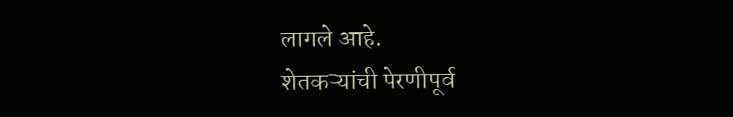लागले आहे.
शेतकऱ्यांची पेरणीपूर्व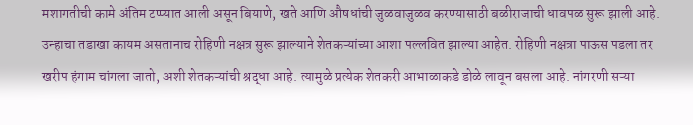मशागतीची कामे अंतिम टप्प्यात आली असून बियाणे, खते आणि औषधांची जुळवाजुळव करण्यासाठी बळीराजाची धावपळ सुरू झाली आहे. उन्हाचा तडाखा कायम असतानाच रोहिणी नक्षत्र सुरू झाल्याने शेतकऱ्यांच्या आशा पल्लवित झाल्या आहेत. रोहिणी नक्षत्रा पाऊस पडला तर खरीप हंगाम चांगला जातो, अशी शेतकऱ्यांची श्रद्धा आहे. त्यामुळे प्रत्येक शेतकरी आभाळाकडे डोळे लावून बसला आहे. नांगरणी सऱ्या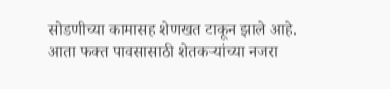सोडणीच्या कामासह शेणखत टाकून झाले आहे. आता फक्त पावसासाठी शेतकऱ्यांच्या नजरा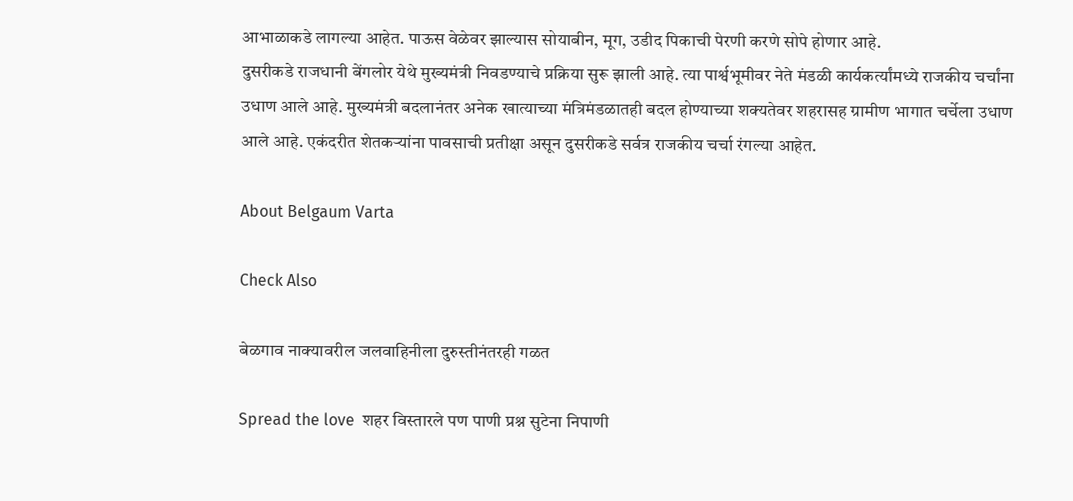आभाळाकडे लागल्या आहेत. पाऊस वेळेवर झाल्यास सोयाबीन, मूग, उडीद पिकाची पेरणी करणे सोपे होणार आहे.
दुसरीकडे राजधानी बेंगलोर येथे मुख्यमंत्री निवडण्याचे प्रक्रिया सुरू झाली आहे. त्या पार्श्वभूमीवर नेते मंडळी कार्यकर्त्यांमध्ये राजकीय चर्चांना उधाण आले आहे. मुख्यमंत्री बदलानंतर अनेक खात्याच्या मंत्रिमंडळातही बदल होण्याच्या शक्यतेवर शहरासह ग्रामीण भागात चर्चेला उधाण आले आहे. एकंदरीत शेतकऱ्यांना पावसाची प्रतीक्षा असून दुसरीकडे सर्वत्र राजकीय चर्चा रंगल्या आहेत.

About Belgaum Varta

Check Also

बेळगाव नाक्यावरील जलवाहिनीला दुरुस्तीनंतरही गळत

Spread the love  शहर विस्तारले पण पाणी प्रश्न सुटेना निपाणी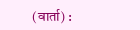(वार्ता) :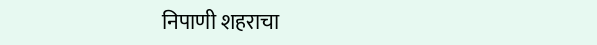निपाणी शहराचा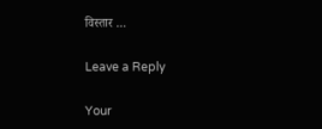विस्तार …

Leave a Reply

Your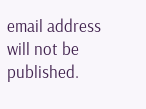email address will not be published.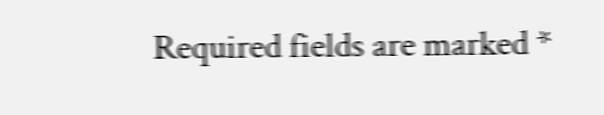Required fields are marked *